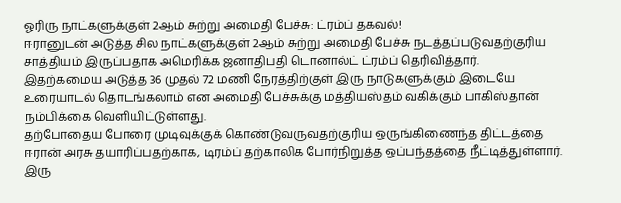ஓரிரு நாட்களுக்குள் 2ஆம் சுற்று அமைதி பேச்சு: ட்ரம்ப் தகவல்!
ஈரானுடன் அடுத்த சில நாட்களுக்குள் 2ஆம் சுற்று அமைதி பேச்சு நடத்தப்படுவதற்குரிய சாத்தியம் இருப்பதாக அமெரிக்க ஜனாதிபதி டொனால்ட் ட்ரம்ப் தெரிவித்தார்.
இதற்கமைய அடுத்த 36 முதல் 72 மணி நேரத்திற்குள் இரு நாடுகளுக்கும் இடையே உரையாடல் தொடங்கலாம் என அமைதி பேச்சுக்கு மத்தியஸ்தம் வகிக்கும் பாகிஸ்தான் நம்பிக்கை வெளியிட்டுள்ளது.
தற்போதைய போரை முடிவுக்குக் கொண்டுவருவதற்குரிய ஒருங்கிணைந்த திட்டத்தை ஈரான் அரசு தயாரிப்பதற்காக, டிரம்ப் தற்காலிக போர்நிறுத்த ஒப்பந்தத்தை நீட்டித்துள்ளார்.
இரு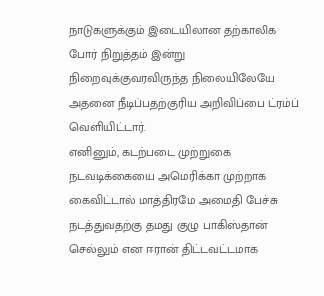நாடுகளுக்கும் இடையிலான தற்காலிக போர் நிறுத்தம் இன்று நிறைவுக்குவரவிருந்த நிலையிலேயே அதனை நீடிப்பதற்குரிய அறிவிப்பை ட்ரம்ப் வெளியிட்டார்.
எனினும், கடற்படை முற்றுகை நடவடிக்கையை அமெரிக்கா முற்றாக கைவிட்டால் மாத்திரமே அமைதி பேச்சு நடத்துவதற்கு தமது குழு பாகிஸ்தான் செல்லும் என ஈரான் திட்டவட்டமாக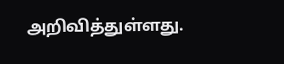அறிவித்துள்ளது.